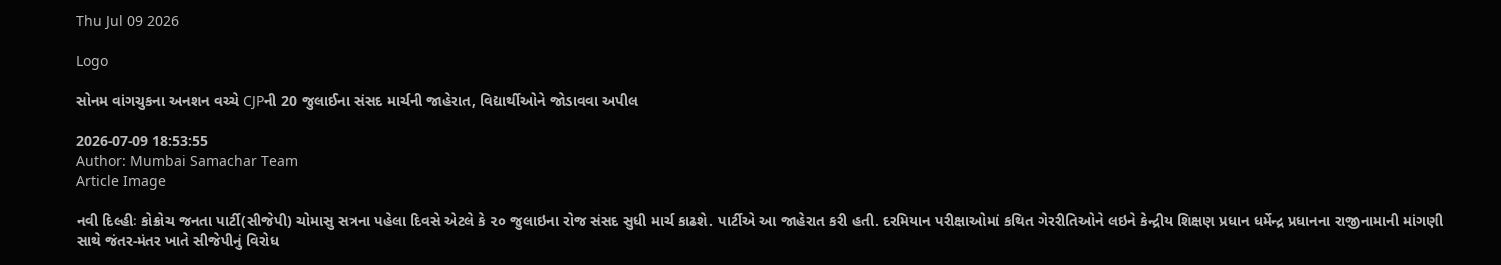Thu Jul 09 2026

Logo

સોનમ વાંગચુકના અનશન વચ્ચે CJPની 20 જુલાઈના સંસદ માર્ચની જાહેરાત, વિદ્યાર્થીઓને જોડાવવા અપીલ

2026-07-09 18:53:55
Author: Mumbai Samachar Team
Article Image

નવી દિલ્હીઃ કોક્રોચ જનતા પાર્ટી(સીજેપી) ચોમાસુ સત્રના પહેલા દિવસે એટલે કે ૨૦ જુલાઇના રોજ સંસદ સુધી માર્ચ કાઢશે. પાર્ટીએ આ જાહેરાત કરી હતી. દરમિયાન પરીક્ષાઓમાં કથિત ગેરરીતિઓને લઇને કેન્દ્રીય શિક્ષણ પ્રધાન ધર્મેન્દ્ર પ્રધાનના રાજીનામાની માંગણી સાથે જંતર-મંતર ખાતે સીજેપીનું વિરોધ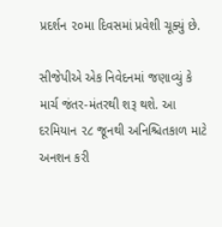પ્રદર્શન ૨૦મા દિવસમાં પ્રવેશી ચૂક્યું છે.

સીજેપીએ એક નિવેદનમાં જણાવ્યું કે માર્ચ જંતર-મંતરથી શરૂ થશે. આ દરમિયાન ૨૮ જૂનથી અનિશ્ચિતકાળ માટે અનશન કરી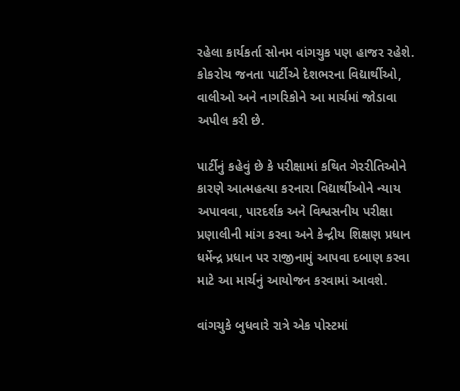રહેલા કાર્યકર્તા સોનમ વાંગચુક પણ હાજર રહેશે. કોકરોચ જનતા પાર્ટીએ દેશભરના વિદ્યાર્થીઓ, વાલીઓ અને નાગરિકોને આ માર્ચમાં જોડાવા અપીલ કરી છે.

પાર્ટીનું કહેવું છે કે પરીક્ષામાં કથિત ગેરરીતિઓને કારણે આત્મહત્યા કરનારા વિદ્યાર્થીઓને ન્યાય અપાવવા, પારદર્શક અને વિશ્વસનીય પરીક્ષા પ્રણાલીની માંગ કરવા અને કેન્દ્રીય શિક્ષણ પ્રધાન ધર્મેન્દ્ર પ્રધાન પર રાજીનામું આપવા દબાણ કરવા માટે આ માર્ચનું આયોજન કરવામાં આવશે.

વાંગચુકે બુધવારે રાત્રે એક પોસ્ટમાં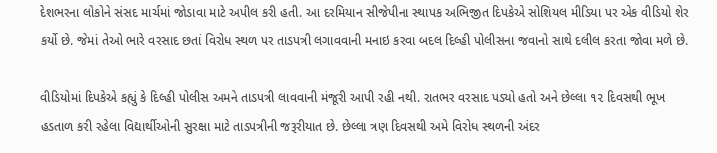દેશભરના લોકોને સંસદ માર્ચમાં જોડાવા માટે અપીલ કરી હતી. આ દરમિયાન સીજેપીના સ્થાપક અભિજીત દિપકેએ સોશિયલ મીડિયા પર એક વીડિયો શેર કર્યો છે. જેમાં તેઓ ભારે વરસાદ છતાં વિરોધ સ્થળ પર તાડપત્રી લગાવવાની મનાઇ કરવા બદલ દિલ્હી પોલીસના જવાનો સાથે દલીલ કરતા જોવા મળે છે.

વીડિયોમાં દિપકેએ કહ્યું કે દિલ્હી પોલીસ અમને તાડપત્રી લાવવાની મંજૂરી આપી રહી નથી. રાતભર વરસાદ પડ્યો હતો અને છેલ્લા ૧૨ દિવસથી ભૂખ હડતાળ કરી રહેલા વિદ્યાર્થીઓની સુરક્ષા માટે તાડપત્રીની જરૂરીયાત છે. છેલ્લા ત્રણ દિવસથી અમે વિરોધ સ્થળની અંદર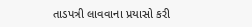તાડપત્રી લાવવાના પ્રયાસો કરી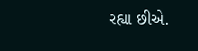રહ્યા છીએ.